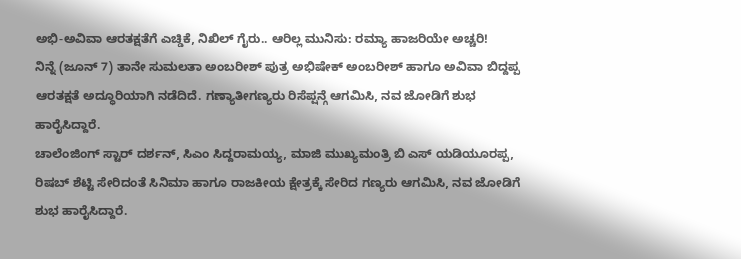ಅಭಿ-ಅವಿವಾ ಆರತಕ್ಷತೆಗೆ ಎಚ್ಡಿಕೆ, ನಿಖಿಲ್ ಗೈರು.. ಆರಿಲ್ಲ ಮುನಿಸು: ರಮ್ಯಾ ಹಾಜರಿಯೇ ಅಚ್ಚರಿ!
ನಿನ್ನೆ (ಜೂನ್ 7) ತಾನೇ ಸುಮಲತಾ ಅಂಬರೀಶ್ ಪುತ್ರ ಅಭಿಷೇಕ್ ಅಂಬರೀಶ್ ಹಾಗೂ ಅವಿವಾ ಬಿದ್ದಪ್ಪ ಆರತಕ್ಷತೆ ಅದ್ಧೂರಿಯಾಗಿ ನಡೆದಿದೆ. ಗಣ್ಯಾತೀಗಣ್ಯರು ರಿಸೆಪ್ಷನ್ಗೆ ಆಗಮಿಸಿ, ನವ ಜೋಡಿಗೆ ಶುಭ ಹಾರೈಸಿದ್ದಾರೆ.
ಚಾಲೆಂಜಿಂಗ್ ಸ್ಟಾರ್ ದರ್ಶನ್, ಸಿಎಂ ಸಿದ್ದರಾಮಯ್ಯ, ಮಾಜಿ ಮುಖ್ಯಮಂತ್ರಿ ಬಿ ಎಸ್ ಯಡಿಯೂರಪ್ಪ, ರಿಷಬ್ ಶೆಟ್ಟಿ ಸೇರಿದಂತೆ ಸಿನಿಮಾ ಹಾಗೂ ರಾಜಕೀಯ ಕ್ಷೇತ್ರಕ್ಕೆ ಸೇರಿದ ಗಣ್ಯರು ಆಗಮಿಸಿ, ನವ ಜೋಡಿಗೆ ಶುಭ ಹಾರೈಸಿದ್ದಾರೆ.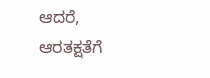ಆದರೆ, ಆರತಕ್ಷತೆಗೆ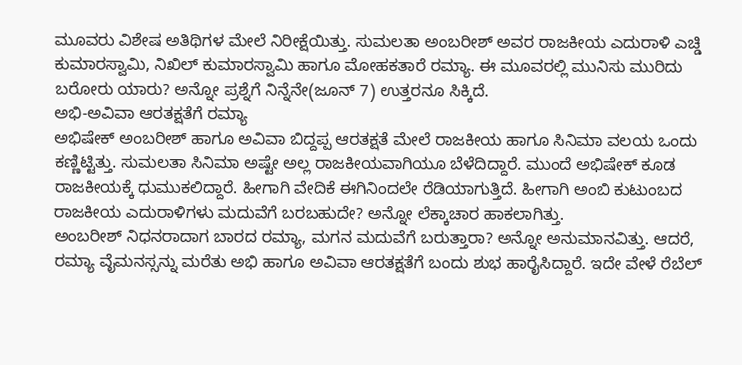ಮೂವರು ವಿಶೇಷ ಅತಿಥಿಗಳ ಮೇಲೆ ನಿರೀಕ್ಷೆಯಿತ್ತು. ಸುಮಲತಾ ಅಂಬರೀಶ್ ಅವರ ರಾಜಕೀಯ ಎದುರಾಳಿ ಎಚ್ಡಿ ಕುಮಾರಸ್ವಾಮಿ, ನಿಖಿಲ್ ಕುಮಾರಸ್ವಾಮಿ ಹಾಗೂ ಮೋಹಕತಾರೆ ರಮ್ಯಾ. ಈ ಮೂವರಲ್ಲಿ ಮುನಿಸು ಮುರಿದು ಬರೋರು ಯಾರು? ಅನ್ನೋ ಪ್ರಶ್ನೆಗೆ ನಿನ್ನೆನೇ(ಜೂನ್ 7) ಉತ್ತರನೂ ಸಿಕ್ಕಿದೆ.
ಅಭಿ-ಅವಿವಾ ಆರತಕ್ಷತೆಗೆ ರಮ್ಯಾ
ಅಭಿಷೇಕ್ ಅಂಬರೀಶ್ ಹಾಗೂ ಅವಿವಾ ಬಿದ್ದಪ್ಪ ಆರತಕ್ಷತೆ ಮೇಲೆ ರಾಜಕೀಯ ಹಾಗೂ ಸಿನಿಮಾ ವಲಯ ಒಂದು ಕಣ್ಣಿಟ್ಟಿತ್ತು. ಸುಮಲತಾ ಸಿನಿಮಾ ಅಷ್ಟೇ ಅಲ್ಲ ರಾಜಕೀಯವಾಗಿಯೂ ಬೆಳೆದಿದ್ದಾರೆ. ಮುಂದೆ ಅಭಿಷೇಕ್ ಕೂಡ ರಾಜಕೀಯಕ್ಕೆ ಧುಮುಕಲಿದ್ದಾರೆ. ಹೀಗಾಗಿ ವೇದಿಕೆ ಈಗಿನಿಂದಲೇ ರೆಡಿಯಾಗುತ್ತಿದೆ. ಹೀಗಾಗಿ ಅಂಬಿ ಕುಟುಂಬದ ರಾಜಕೀಯ ಎದುರಾಳಿಗಳು ಮದುವೆಗೆ ಬರಬಹುದೇ? ಅನ್ನೋ ಲೆಕ್ಕಾಚಾರ ಹಾಕಲಾಗಿತ್ತು.
ಅಂಬರೀಶ್ ನಿಧನರಾದಾಗ ಬಾರದ ರಮ್ಯಾ, ಮಗನ ಮದುವೆಗೆ ಬರುತ್ತಾರಾ? ಅನ್ನೋ ಅನುಮಾನವಿತ್ತು. ಆದರೆ, ರಮ್ಯಾ ವೈಮನಸ್ಸನ್ನು ಮರೆತು ಅಭಿ ಹಾಗೂ ಅವಿವಾ ಆರತಕ್ಷತೆಗೆ ಬಂದು ಶುಭ ಹಾರೈಸಿದ್ದಾರೆ. ಇದೇ ವೇಳೆ ರೆಬೆಲ್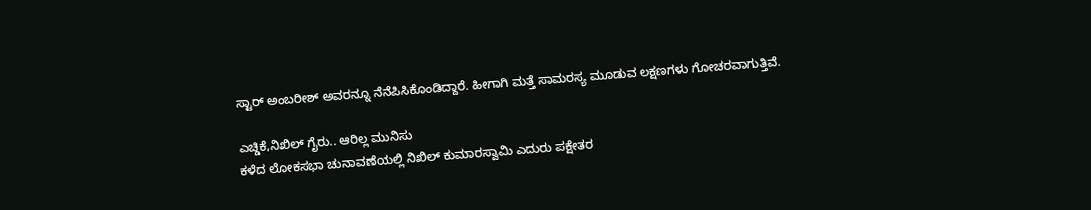ಸ್ಟಾರ್ ಅಂಬರೀಶ್ ಅವರನ್ನೂ ನೆನೆಪಿಸಿಕೊಂಡಿದ್ದಾರೆ. ಹೀಗಾಗಿ ಮತ್ತೆ ಸಾಮರಸ್ಯ ಮೂಡುವ ಲಕ್ಷಣಗಳು ಗೋಚರವಾಗುತ್ತಿವೆ.

ಎಚ್ಡಿಕೆ,ನಿಖಿಲ್ ಗೈರು.. ಆರಿಲ್ಲ ಮುನಿಸು
ಕಳೆದ ಲೋಕಸಭಾ ಚುನಾವಣೆಯಲ್ಲಿ ನಿಖಿಲ್ ಕುಮಾರಸ್ವಾಮಿ ಎದುರು ಪಕ್ಷೇತರ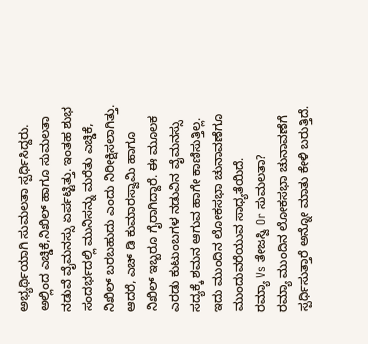ಅಭ್ಯರ್ಥಿಯಾಗಿ ಸುಮಲತಾ ಸ್ಪರ್ಧಿಸಿದ್ದರು. ಅಲ್ಲಿಂದ ಎಚ್ಡಿಕೆ,ನಿಖಿಲ್ ಹಾಗೂ ಸುಮಲತಾ ನಡುವೆ ವೈಮನಸ್ಸು ಏರ್ಪಟ್ಟಿತ್ತು. ಇಂತಹ ಶುಭ ಸಂದರ್ಭದಲ್ಲಿ ಮುನಿಸನ್ನು ಮರೆತು ಎಚ್ಡಿಕೆ, ನಿಖಿಲ್ ಬರಬಹುದು ಎಂದು ನಿರೀಕ್ಷಿಸಲಾಗಿತ್ತು.
ಆದರೆ, ಎಚ್ ಡಿ ಕುಮಾರಸ್ವಾಮಿ ಹಾಗೂ ನಿಖಿಲ್ ಇಬ್ಬರೂ ಗೈರಾಗಿದ್ದಾರೆ. ಈ ಮೂಲಕ ಎರಡು ಕುಟುಂಬಗಳ ನಡುವಿನ ವೈಮನಸ್ಸು ಸದ್ಯಕ್ಕೆ ಶಮನ ಆಗುವ ಹಾಗೇ ಕಾಣಿಸುತ್ತಿಲ್ಲ. ಇದು ಮುಂದಿನ ಲೋಕಸಭಾ ಚುನಾವಣೆಗೂ ಮುಂದುವರೆಯುವ ಸಾಧ್ಯತೆಯಿದೆ.
ರಮ್ಯಾ Vs ತೇಜಸ್ವಿ Or ಸುಮಲತಾ?
ರಮ್ಯಾ ಮುಂದಿನ ಲೋಕಸಭಾ ಚುನಾವಣೆಗೆ ಸ್ಪರ್ಧಿಸುತ್ತಾರೆ ಅನ್ನೋ ಮಾತು ಕೇಳಿ ಬರುತ್ತಿದೆ.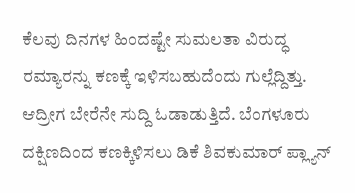ಕೆಲವು ದಿನಗಳ ಹಿಂದಷ್ಟೇ ಸುಮಲತಾ ವಿರುದ್ಧ ರಮ್ಯಾರನ್ನು ಕಣಕ್ಕೆ ಇಳಿಸಬಹುದೆಂದು ಗುಲ್ಲೆದ್ದಿತ್ತು. ಆದ್ರೀಗ ಬೇರೆನೇ ಸುದ್ದಿ ಓಡಾಡುತ್ತಿದೆ. ಬೆಂಗಳೂರು ದಕ್ಷಿಣದಿಂದ ಕಣಕ್ಕಿಳಿಸಲು ಡಿಕೆ ಶಿವಕುಮಾರ್ ಪ್ಲ್ಯಾನ್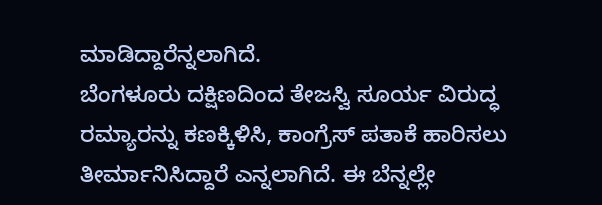ಮಾಡಿದ್ದಾರೆನ್ನಲಾಗಿದೆ.
ಬೆಂಗಳೂರು ದಕ್ಷಿಣದಿಂದ ತೇಜಸ್ವಿ ಸೂರ್ಯ ವಿರುದ್ಧ ರಮ್ಯಾರನ್ನು ಕಣಕ್ಕಿಳಿಸಿ, ಕಾಂಗ್ರೆಸ್ ಪತಾಕೆ ಹಾರಿಸಲು ತೀರ್ಮಾನಿಸಿದ್ದಾರೆ ಎನ್ನಲಾಗಿದೆ. ಈ ಬೆನ್ನಲ್ಲೇ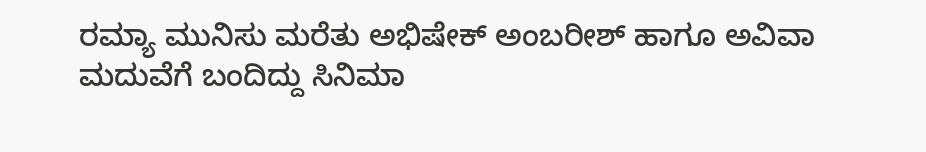ರಮ್ಯಾ ಮುನಿಸು ಮರೆತು ಅಭಿಷೇಕ್ ಅಂಬರೀಶ್ ಹಾಗೂ ಅವಿವಾ ಮದುವೆಗೆ ಬಂದಿದ್ದು ಸಿನಿಮಾ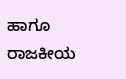ಹಾಗೂ ರಾಜಕೀಯ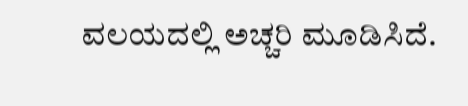ವಲಯದಲ್ಲಿ ಅಚ್ಚರಿ ಮೂಡಿಸಿದೆ.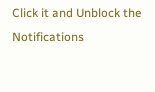Click it and Unblock the Notifications